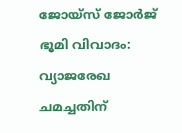ജോയ്‌സ് ജോര്‍ജ് ഭൂമി വിവാദം: വ്യാജരേഖ ചമച്ചതിന്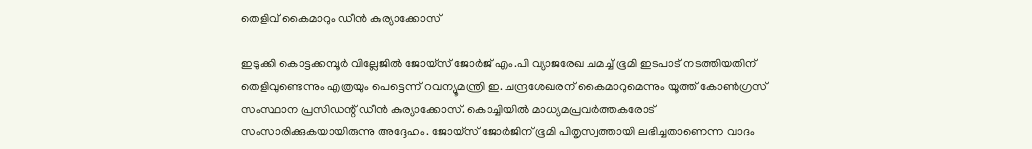തെളിവ് കൈമാറും ഡീന്‍ കുര്യാക്കോസ്

ഇടുക്കി കൊട്ടക്കമ്പൂര്‍ വില്ലേജില്‍ ജോയ്‌സ് ജോര്‍ജ് എം.പി വ്യാജരേഖ ചമച്ച് ഭൂമി ഇടപാട് നടത്തിയതിന് തെളിവുണ്ടെന്നും എത്രയും പെട്ടെന്ന് റവന്യൂമന്ത്രി ഇ. ചന്ദ്രശേഖരന് കൈമാറുമെന്നും യൂത്ത് കോണ്‍ഗ്രസ് സംസ്ഥാന പ്രസിഡന്റ് ഡീന്‍ കുര്യാക്കോസ്. കൊച്ചിയില്‍ മാധ്യമപ്രവര്‍ത്തകരോട് സംസാരിക്കുകയായിരുന്നു അദ്ദേഹം. ജോയ്‌സ് ജോര്‍ജിന് ഭൂമി പിതൃസ്വത്തായി ലഭിച്ചതാണെന്ന വാദം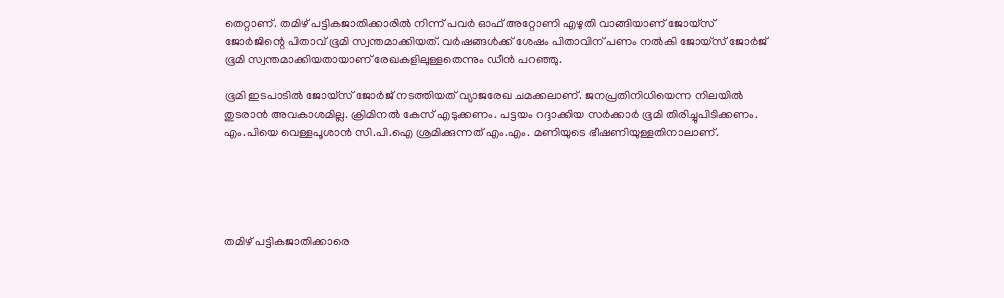തെറ്റാണ്. തമിഴ് പട്ടികജാതിക്കാരില്‍ നിന്ന് പവര്‍ ഓഫ് അറ്റോണി എഴുതി വാങ്ങിയാണ് ജോയ്‌സ് ജോര്‍ജിന്റെ പിതാവ് ഭൂമി സ്വന്തമാക്കിയത്. വര്‍ഷങ്ങള്‍ക്ക് ശേഷം പിതാവിന് പണം നല്‍കി ജോയ്‌സ് ജോര്‍ജ് ഭൂമി സ്വന്തമാക്കിയതായാണ് രേഖകളിലുള്ളതെന്നും ഡീന്‍ പറഞ്ഞു.

ഭൂമി ഇടപാടില്‍ ജോയ്‌സ് ജോര്‍ജ് നടത്തിയത് വ്യാജരേഖ ചമക്കലാണ്. ജനപ്രതിനിധിയെന്ന നിലയില്‍ തുടരാന്‍ അവകാശമില്ല. ക്രിമിനല്‍ കേസ് എടുക്കണം. പട്ടയം റദ്ദാക്കിയ സര്‍ക്കാര്‍ ഭൂമി തിരിച്ചുപിടിക്കണം. എം.പിയെ വെള്ളപൂശാന്‍ സി.പി.ഐ ശ്രമിക്കുന്നത് എം.എം. മണിയുടെ ഭീഷണിയുള്ളതിനാലാണ്.





തമിഴ് പട്ടികജാതിക്കാരെ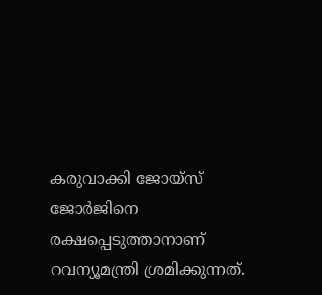കരുവാക്കി ജോയ്‌സ് ജോര്‍ജിനെ രക്ഷപ്പെടുത്താനാണ് റവന്യൂമന്ത്രി ശ്രമിക്കുന്നത്.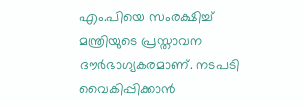എം.പിയെ സംരക്ഷിച്ച് മന്ത്രിയുടെ പ്രസ്താവന ദൗര്‍ഭാഗ്യകരമാണ്. നടപടി വൈകിപ്പിക്കാന്‍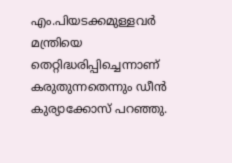എം.പിയടക്കമുള്ളവര്‍ മന്ത്രിയെ തെറ്റിദ്ധരിപ്പിച്ചെന്നാണ് കരുതുന്നതെന്നും ഡീന്‍ കുര്യാക്കോസ് പറഞ്ഞു.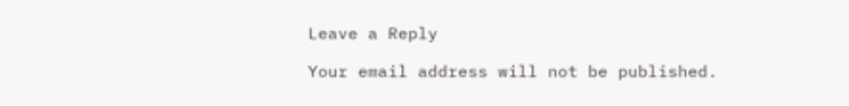Leave a Reply

Your email address will not be published.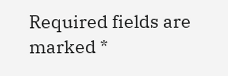Required fields are marked *